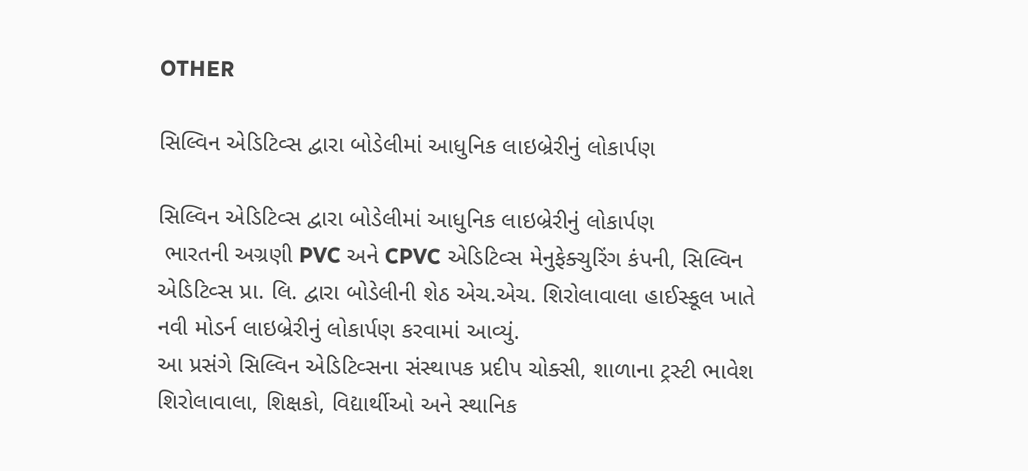OTHER

સિલ્વિન એડિટિવ્સ દ્વારા બોડેલીમાં આધુનિક લાઇબ્રેરીનું લોકાર્પણ

સિલ્વિન એડિટિવ્સ દ્વારા બોડેલીમાં આધુનિક લાઇબ્રેરીનું લોકાર્પણ
 ભારતની અગ્રણી PVC અને CPVC એડિટિવ્સ મેનુફેક્ચુરિંગ કંપની, સિલ્વિન એડિટિવ્સ પ્રા. લિ. દ્વારા બોડેલીની શેઠ એચ.એચ. શિરોલાવાલા હાઈસ્કૂલ ખાતે નવી મોડર્ન લાઇબ્રેરીનું લોકાર્પણ કરવામાં આવ્યું.
આ પ્રસંગે સિલ્વિન એડિટિવ્સના સંસ્થાપક પ્રદીપ ચોક્સી, શાળાના ટ્રસ્ટી ભાવેશ શિરોલાવાલા, શિક્ષકો, વિદ્યાર્થીઓ અને સ્થાનિક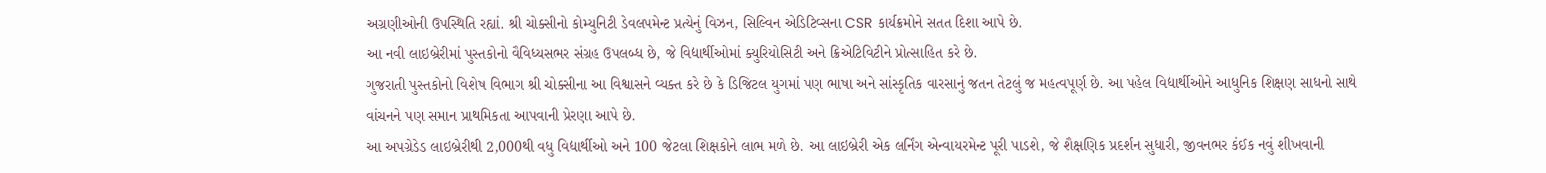અગ્રણીઓની ઉપસ્થિતિ રહ્યાં. શ્રી ચોક્સીનો કોમ્યુનિટી ડેવલપમેન્ટ પ્રત્યેનું વિઝન, સિલ્વિન એડિટિવ્સના CSR કાર્યક્રમોને સતત દિશા આપે છે.
આ નવી લાઇબ્રેરીમાં પુસ્તકોનો વૈવિધ્યસભર સંગ્રહ ઉપલબ્ધ છે, જે વિદ્યાર્થીઓમાં ક્યુરિયોસિટી અને ક્રિએટિવિટીને પ્રોત્સાહિત કરે છે.
ગુજરાતી પુસ્તકોનો વિશેષ વિભાગ શ્રી ચોક્સીના આ વિશ્વાસને વ્યક્ત કરે છે કે ડિજિટલ યુગમાં પણ ભાષા અને સાંસ્કૃતિક વારસાનું જતન તેટલું જ મહત્વપૂર્ણ છે. આ પહેલ વિદ્યાર્થીઓને આધુનિક શિક્ષણ સાધનો સાથે વાંચનને પણ સમાન પ્રાથમિકતા આપવાની પ્રેરણા આપે છે.
આ અપગ્રેડેડ લાઇબ્રેરીથી 2,000થી વધુ વિદ્યાર્થીઓ અને 100 જેટલા શિક્ષકોને લાભ મળે છે. આ લાઇબ્રેરી એક લર્નિંગ એન્વાયરમેન્ટ પૂરી પાડશે, જે શૈક્ષણિક પ્રદર્શન સુધારી, જીવનભર કંઈક નવું શીખવાની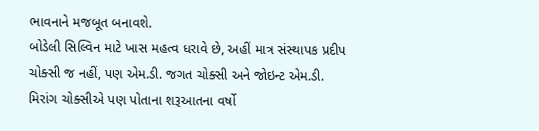ભાવનાને મજબૂત બનાવશે.
બોડેલી સિલ્વિન માટે ખાસ મહત્વ ધરાવે છે, અહીં માત્ર સંસ્થાપક પ્રદીપ ચોક્સી જ નહીં, પણ એમ.ડી. જગત ચોક્સી અને જોઇન્ટ એમ.ડી. મિરાંગ ચોક્સીએ પણ પોતાના શરૂઆતના વર્ષો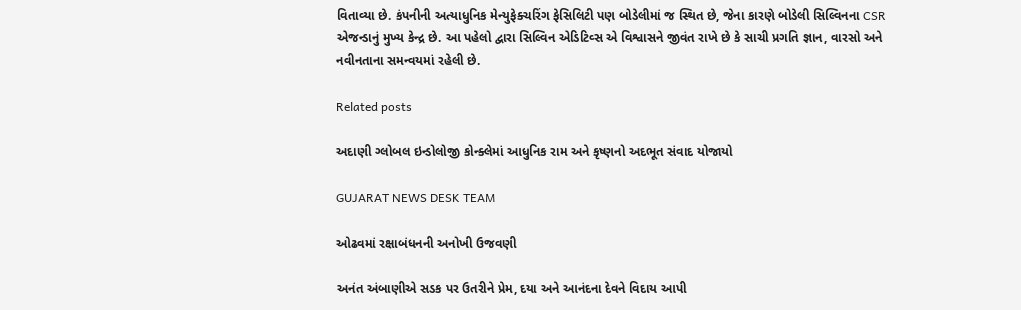વિતાવ્યા છે. કંપનીની અત્યાધુનિક મેન્યુફેક્ચરિંગ ફેસિલિટી પણ બોડેલીમાં જ સ્થિત છે, જેના કારણે બોડેલી સિલ્વિનના CSR એજન્ડાનું મુખ્ય કેન્દ્ર છે. આ પહેલો દ્વારા સિલ્વિન એડિટિવ્સ એ વિશ્વાસને જીવંત રાખે છે કે સાચી પ્રગતિ જ્ઞાન, વારસો અને નવીનતાના સમન્વયમાં રહેલી છે.

Related posts

અદાણી ગ્લોબલ ઇન્ડોલોજી કોન્ક્લેમાં આધુનિક રામ અને કૃષ્ણનો અદભૂત સંવાદ યોજાયો

GUJARAT NEWS DESK TEAM

ઓઢવમાં રક્ષાબંધનની અનોખી ઉજવણી

અનંત અંબાણીએ સડક પર ઉતરીને પ્રેમ, દયા અને આનંદના દેવને વિદાય આપી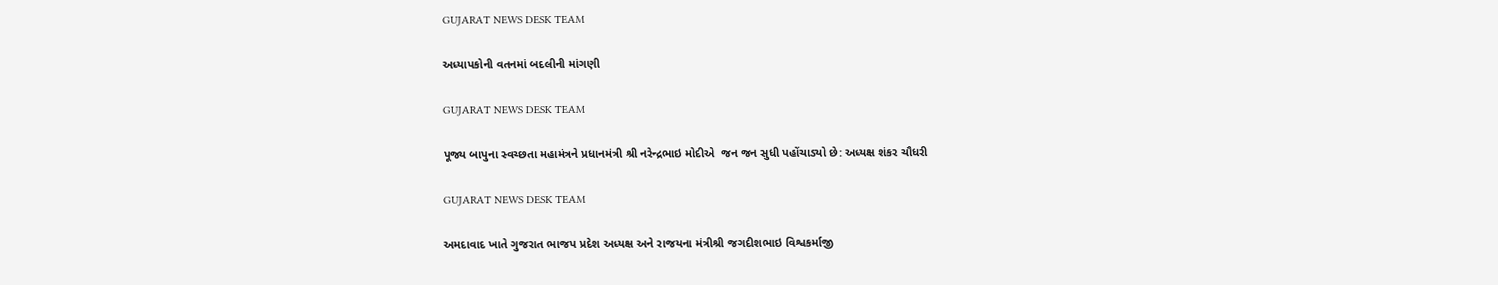GUJARAT NEWS DESK TEAM

અધ્યાપકોની વતનમાં બદલીની માંગણી

GUJARAT NEWS DESK TEAM

પૂજ્ય બાપુના સ્વચ્છતા મહામંત્રને પ્રધાનમંત્રી શ્રી નરેન્દ્રભાઇ મોદીએ  જન જન સુધી પહોંચાડ્યો છે: અધ્યક્ષ શંકર ચૌધરી

GUJARAT NEWS DESK TEAM

અમદાવાદ ખાતે ગુજરાત ભાજપ પ્રદેશ અધ્યક્ષ અને રાજયના મંત્રીશ્રી જગદીશભાઇ વિશ્વકર્માજી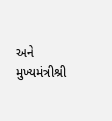અને મુખ્યમંત્રીશ્રી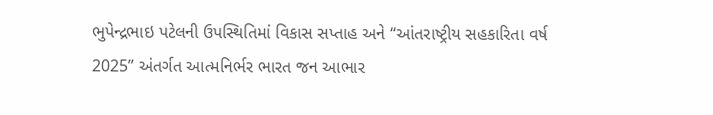ભુપેન્દ્રભાઇ પટેલની ઉપસ્થિતિમાં વિકાસ સપ્તાહ અને “આંતરાષ્ટ્રીય સહકારિતા વર્ષ 2025” અંતર્ગત આત્મનિર્ભર ભારત જન આભાર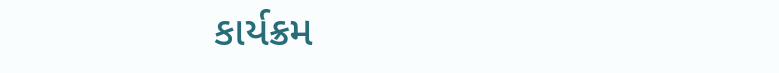કાર્યક્રમ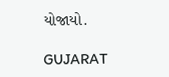યોજાયો.

GUJARAT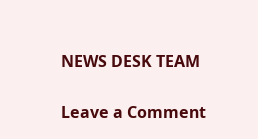NEWS DESK TEAM

Leave a Comment